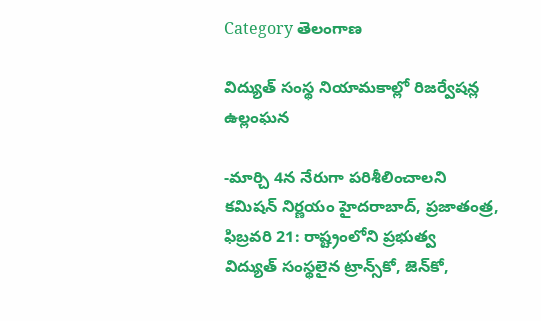Category తెలంగాణ

విద్యుత్‌ ‌సంస్థ నియామకాల్లో రిజర్వేషన్ల ఉల్లంఘన

-మార్చి 4న నేరుగా పరిశీలించాలని కమిషన్‌ ‌నిర్ణయం హైదరాబాద్‌, ప్రజాతంత్ర, ఫిబ్ర‌వ‌రి 21: రాష్ట్రంలోని ప్రభుత్వ విద్యుత్‌ ‌సంస్థలైన ట్రాన్స్‌కో, జెన్‌కో,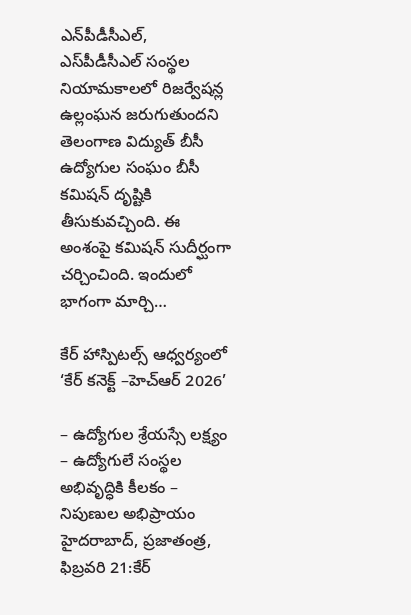ఎన్‌పీడీసీఎల్‌, ఎస్‌పీడీసీఎల్‌ ‌సంస్థల నియామకాలలో రిజర్వేషన్ల ఉల్లంఘన జరుగుతుందని తెలంగాణ విద్యుత్‌ ‌బీసీ ఉద్యోగుల సంఘం బీసీ కమిషన్‌ ‌దృష్టికి తీసుకువచ్చింది. ఈ  అంశంపై కమిషన్‌ ‌సుదీర్ఘంగా చర్చించింది. ఇందులో భాగంగా మార్చి…

కేర్ హాస్పిటల్స్ ఆధ్వర్యంలో ‘కేర్ కనెక్ట్ –హెచ్ఆర్ 2026’

– ఉద్యోగుల శ్రేయ‌స్సే ల‌క్ష్యం – ఉద్యోగులే సంస్థ‌ల అభివృద్ధికి కీల‌కం – నిపుణుల అభిప్రాయం హైదరాబాద్, ప్ర‌జాతంత్ర‌,  ఫిబ్రవరి 21:కేర్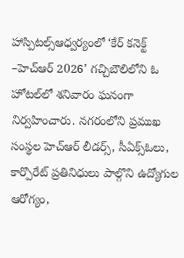హాస్పిటల్స్ఆధ్వర్యంలో ‘కేర్ కనెక్ట్ –హెచ్ఆర్ 2026’ గచ్చిబౌలిలోని ఓ హోట‌ల్‌లో శ‌నివారం ఘనంగా నిర్వహించారు. నగరంలోని ప్రముఖ సంస్థల హెచ్‌ఆర్ లీడర్స్, సీఏక్స్ఓలు, కార్పొరేట్ ప్రతినిధులు పాల్గొని ఉద్యోగుల ఆరోగ్యం,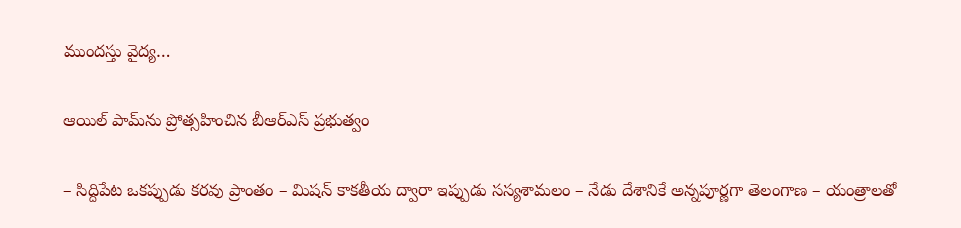ముందస్తు వైద్య…

ఆయిల్ పామ్‌ను ప్రోత్స‌హించిన బీఆర్ఎస్ ప్ర‌భుత్వం

– సిద్దిపేట ఒక‌ప్పుడు క‌రవు ప్రాంతం – మిష‌న్ కాక‌తీయ ద్వారా ఇప్పుడు స‌స్య‌శామ‌లం – నేడు దేశానికే అన్న‌పూర్ణ‌గా తెలంగాణ‌ – యంత్రాల‌తో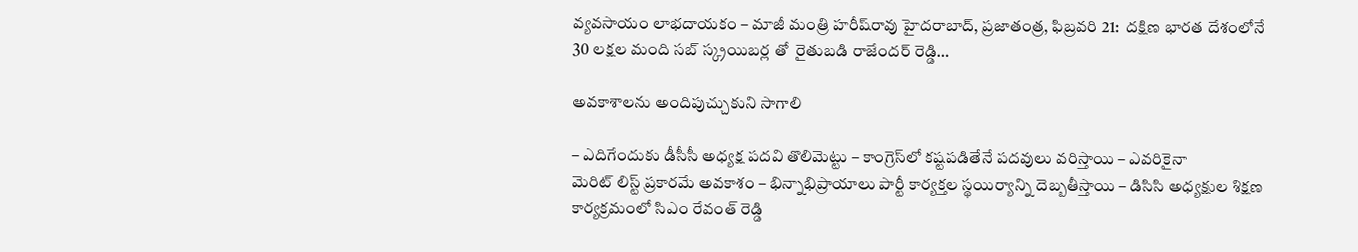వ్య‌వ‌సాయం లాభ‌దాయకం – మాజీ మంత్రి హ‌రీష్‌రావు హైద‌రాబాద్‌, ప్ర‌జాతంత్ర‌, ఫిబ్ర‌వ‌రి 21:  దక్షిణ భారత దేశంలోనే 30 లక్షల మంది స‌బ్ స్క్ర‌యిబ‌ర్ల‌ తో  రైతుబడి రాజేందర్ రెడ్డి…

అవకాశాలను అందిపుచ్చుకుని సాగాలి

– ఎదిగేందుకు డీసీసీ అధ్యక్ష పదవి తొలిమెట్టు – కాంగ్రెస్‌లో కష్టపడితేనే పదవులు వరిస్తాయి – ఎవరికైనా మెరిట్‌ ‌లిస్ట్ ‌ప్రకారమే అవకాశం – భిన్నాభిప్రాయాలు పార్టీ కార్యక్తల స్థయిర్యాన్ని దెబ్బతీస్తాయి – డిసిసి అధ్యక్షుల శిక్షణ  కార్యక్రమంలో సిఎం రేవంత్‌ ‌రెడ్డి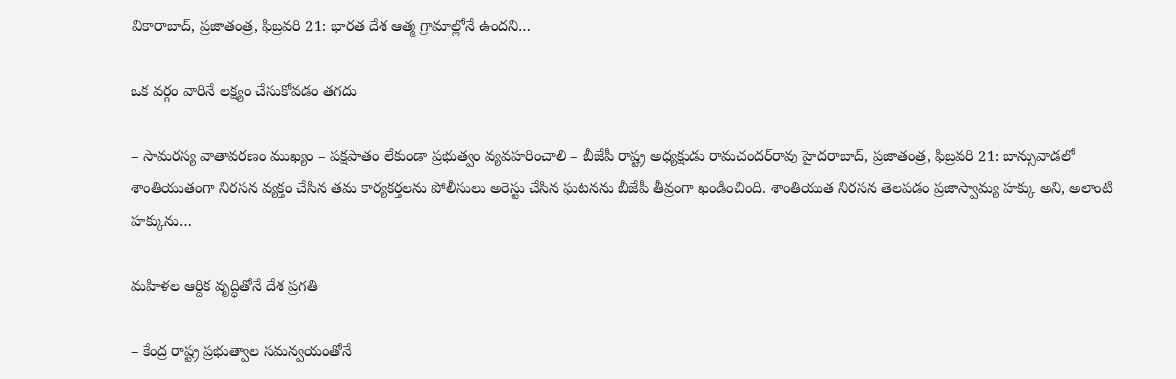వికారాబాద్‌, ప్రజాతంత్ర, ఫిబ్ర‌వ‌రి 21: భారత దేశ ఆత్మ గ్రామాల్లోనే ఉందని…

ఒక వర్గం వారినే లక్ష్యం చేసుకోవడం తగదు

– సామరస్య వాతావరణం ముఖ్యం – పక్షపాతం లేకుండా ప్రభుత్వం వ్యవహరించాలి – బీజేపీ రాష్ట్ర అధ్యక్షుడు రామచందర్‌రావు హైదరాబాద్, ప్రజాతంత్ర, ఫిబ్రవరి 21: బాన్సువాడలో శాంతియుతంగా నిరసన వ్యక్తం చేసిన తమ కార్యకర్తలను పోలీసులు అరెస్టు చేసిన ఘటనను బీజేపీ తీవ్రంగా ఖండించింది. శాంతియుత నిరసన తెలపడం ప్రజాస్వామ్య హక్కు అని, అలాంటి హక్కును…

మహిళల ఆర్దిక వృద్ధితోనే దేశ ప్రగతి

– కేంద్ర రాష్ట్ర ప్రభుత్వాల సమన్వయంతోనే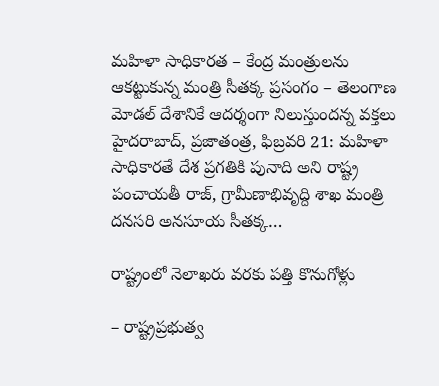మహిళా సాధికారత – కేంద్ర మంత్రులను ఆకట్టుకున్న మంత్రి సీతక్క ప్రసంగం – తెలంగాణ మోడల్ దేశానికే ఆదర్శంగా నిలుస్తుందన్న వక్తలు హైదరాబాద్, ప్రజాతంత్ర, ఫిబ్రవరి 21: మహిళా సాధికారతే దేశ ప్రగతికి పునాది అని రాష్ట్ర పంచాయతీ రాజ్, గ్రామీణాభివృద్ది శాఖ మంత్రి దనసరి అనసూయ సీతక్క…

రాష్ట్రంలో నెలాఖరు వరకు పత్తి కొనుగోళ్లు

– రాష్ట్రప్రభుత్వ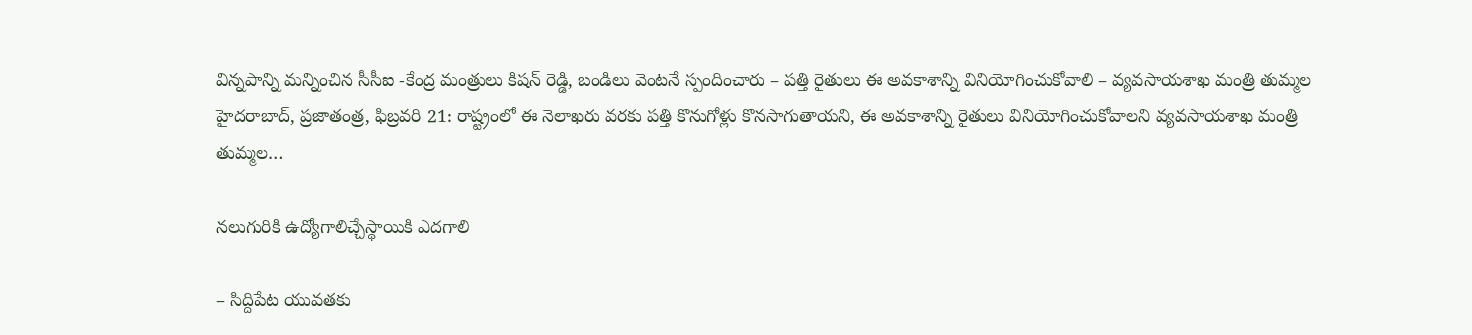విన్నపాన్ని మన్నించిన సీసీఐ -కేంద్ర మంత్రులు కిషన్‌ ‌రెడ్డి, బండిలు వెంటనే స్పందించారు – పత్తి రైతులు ఈ అవకాశాన్ని వినియోగించుకోవాలి – వ్యవసాయశాఖ మంత్రి తుమ్మల హైదరాబాద్‌, ప్రజాతంత్ర, ఫిబ్ర‌వ‌రి 21: రాష్ట్రంలో ఈ నెలాఖరు వరకు పత్తి కొనుగోళ్లు కొనసాగుతాయని, ఈ అవకాశాన్ని రైతులు వినియోగించుకోవాలని వ్యవసాయశాఖ మంత్రి తుమ్మల…

నలుగురికి ఉద్యోగాలిచ్చేస్థాయికి ఎదగాలి

– సిద్దిపేట యువతకు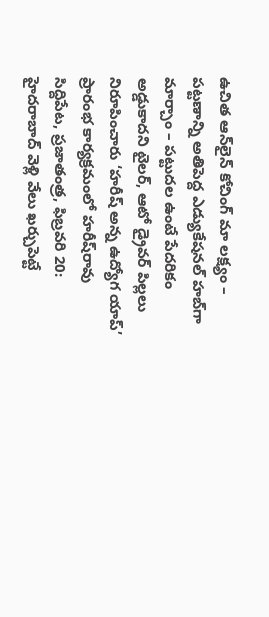ఉచిత ఆన్‌లైన్ కోచింగ్ మా లక్ష్యం – పట్టణాన్ని అతిపెద్ద ఎడ్యుకేషనల్ హబ్‌గా మార్చాం – పట్టుదల ఉంటే పేదరికం అడ్డుకాదని టైలర్, ఆటో డ్రైవర్ పిల్లలు నిరూపించారు ‘హరీష్ అన్న ఉద్యోగ యాప్‌’ ప్రారంభ కార్యక్రమంలో హరీష్‌రావు సిద్దిపేట, ప్రజాతంత్ర, ఫిబ్రవరి 20: హైదరాబాద్ వెళ్లి వేలు ఖర్చుపెట్టే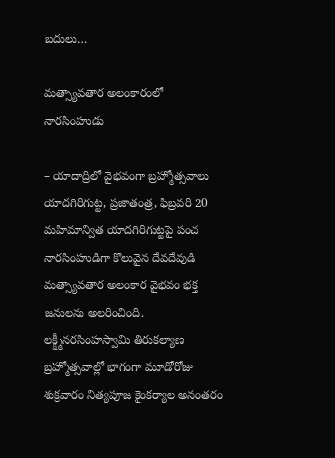బదులు…

మత్స్యావతార అలంకారంలో నారసింహుడు

– యాదాద్రిలో వైభవంగా బ్రహ్మోత్సవాలు యాదగిరిగుట్ట, ప్రజాతంత్ర, ఫిబ్రవరి 20 మహిమాన్విత యాదగిరిగుట్టపై పంచ నారసింహుడిగా కొలువైన దేవదేవుడి మత్స్యావతార అలంకార వైభవం భక్త జనులను అలరించింది. లక్క్ష్మీనరసింహస్వామి తిరుకల్యాణ బ్రహ్మోత్సవాల్లో భాగంగా మూడోరోజు శుక్రవారం నిత్యపూజ కైంకర్యాల అనంతరం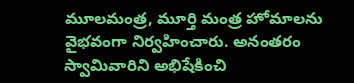మూలమంత్ర, మూర్తి మంత్ర హోమాలను వైభవంగా నిర్వహించారు. అనంతరం స్వామివారిని అభిషేకించి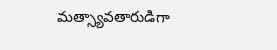మత్స్యావతారుడిగా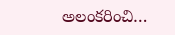అలంకరించి…